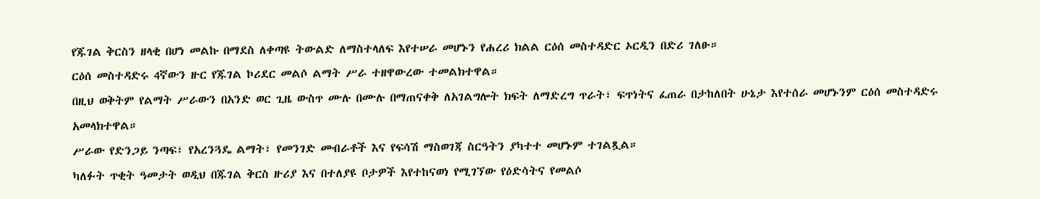የጁገል ቅርስን ዘላቂ በሆነ መልኩ በማደስ ለቀጣዩ ትውልድ ለማስተላለፍ እየተሠራ መሆኑን የሐረሪ ክልል ርዕሰ መስተዳድር ኦርዲን በድሪ ገለፁ።
ርዕሰ መስተዳድሩ 4ኛውን ዙር የጁገል ኮሪደር መልሶ ልማት ሥራ ተዘዋውረው ተመልክተዋል።
በዚህ ወቅትም የልማት ሥራውን በአንድ ወር ጊዜ ውስጥ ሙሉ በሙሉ በማጠናቀቅ ለአገልግሎት ክፍት ለማድረግ ጥራት፣ ፍጥነትና ፈጠራ በታከለበት ሁኔታ እየተሰራ መሆኑንም ርዕሰ መስተዳድሩ አመላክተዋል።
ሥራው የድንጋይ ንጣፍ፣ የአረንጓዴ ልማት፣ የመንገድ መብራቶች እና የፍሳሽ ማስወገጃ ስርዓትን ያካተተ መሆኑም ተገልጿል።
ካለፉት ጥቂት ዓመታት ወዲህ በጁገል ቅርስ ዙሪያ እና በተለያዩ ቦታዎች እየተከናወነ የሚገኘው የዕድሳትና የመልሶ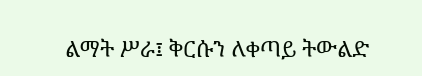ልማት ሥራ፤ ቅርሱን ለቀጣይ ትውልድ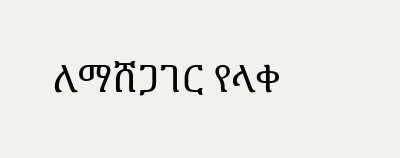ለማሸጋገር የላቀ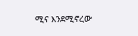ሚና እንደሚኖረው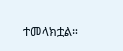ተመላክቷል።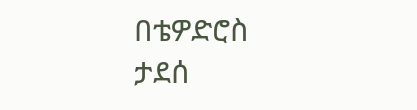በቴዎድሮስ ታደሰ